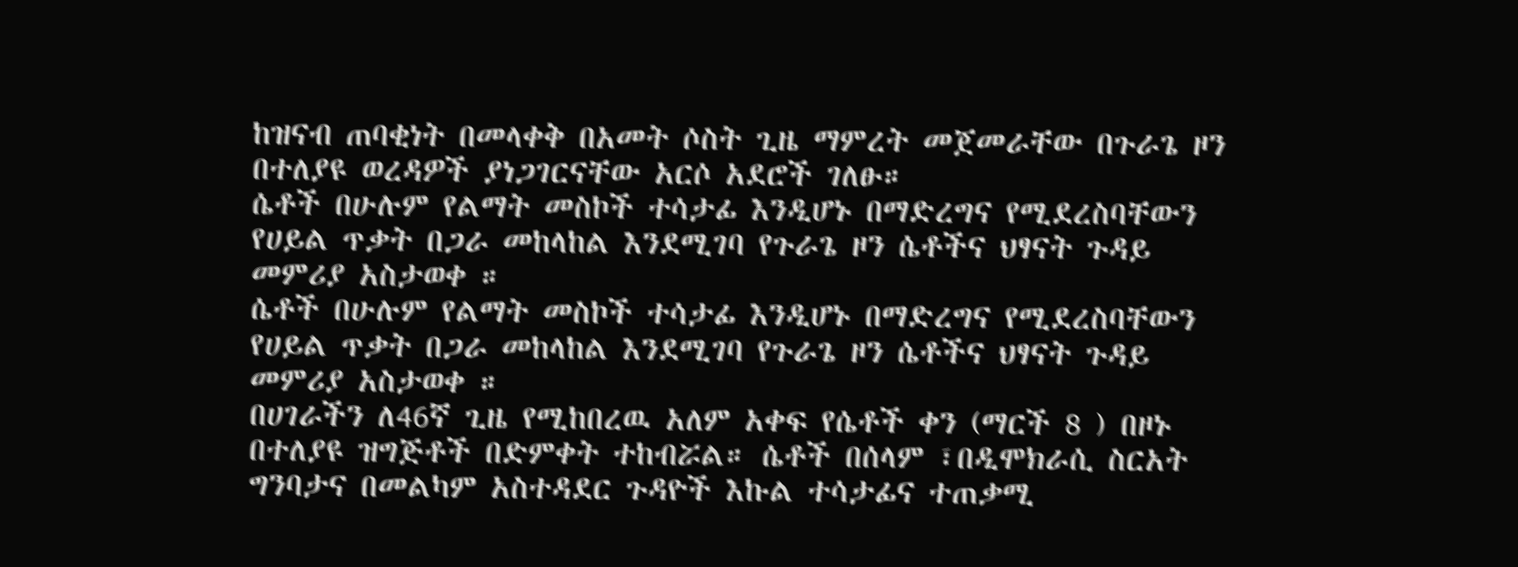ከዝናብ ጠባቂነት በመላቀቅ በአመት ሶስት ጊዜ ማምረት መጀመራቸው በጉራጌ ዞን በተለያዩ ወረዳዎች ያነጋገርናቸው አርሶ አደሮች ገለፁ።
ሴቶች በሁሉም የልማት መስኮች ተሳታፊ እንዲሆኑ በማድረግና የሚደረስባቸውን የሀይል ጥቃት በጋራ መከላከል እንደሚገባ የጉራጌ ዞን ሴቶችና ህፃናት ጉዳይ መምሪያ አስታወቀ ።
ሴቶች በሁሉም የልማት መስኮች ተሳታፊ እንዲሆኑ በማድረግና የሚደረስባቸውን የሀይል ጥቃት በጋራ መከላከል እንደሚገባ የጉራጌ ዞን ሴቶችና ህፃናት ጉዳይ መምሪያ አስታወቀ ።
በሀገራችን ለ46ኛ ጊዜ የሚከበረዉ አለም አቀፍ የሴቶች ቀን (ማርች 8 ) በዞኑ በተለያዩ ዝግጅቶች በድምቀት ተከብሯል። ሴቶች በሰላም ፣በዲሞክራሲ ስርአት ግንባታና በመልካም አስተዳደር ጉዳዮች እኩል ተሳታፊና ተጠቃሚ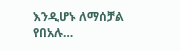እንዲሆኑ ለማሰቻል የበአሉ…